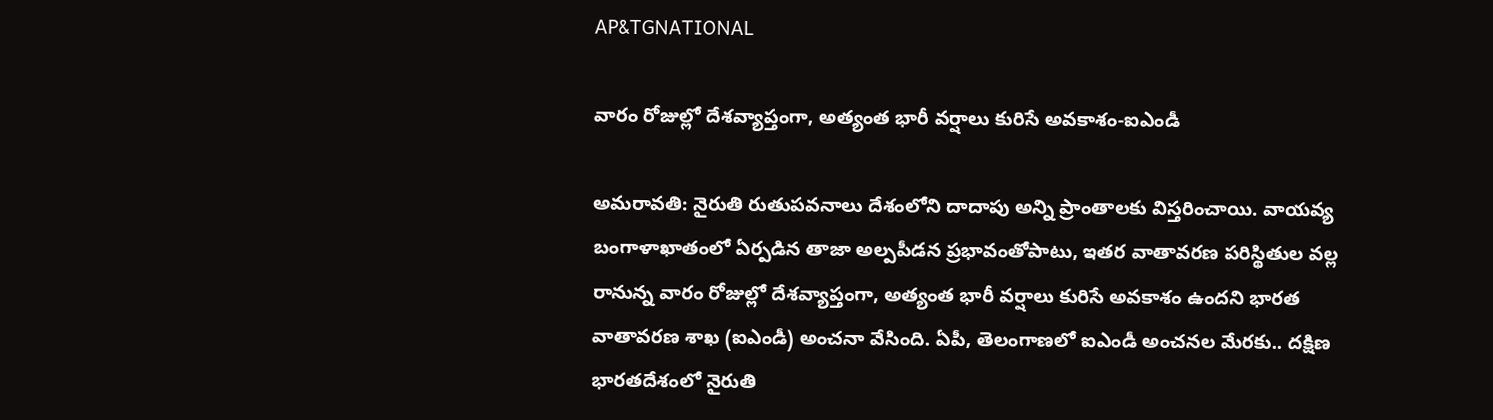AP&TGNATIONAL

వారం రోజుల్లో దేశవ్యాప్తంగా, అత్యంత భారీ వర్షాలు కురిసే అవకాశం-ఐఎండీ

అమరావతి: నైరుతి రుతుపవనాలు దేశంలోని దాదాపు అన్ని ప్రాంతాలకు విస్తరించాయి. వాయవ్య బంగాళాఖాతంలో ఏర్పడిన తాజా అల్పపీడన ప్రభావంతోపాటు, ఇతర వాతావరణ పరిస్థితుల వల్ల రానున్న వారం రోజుల్లో దేశవ్యాప్తంగా, అత్యంత భారీ వర్షాలు కురిసే అవకాశం ఉందని భారత వాతావరణ శాఖ (ఐఎండీ) అంచనా వేసింది. ఏపీ, తెలంగాణలో ఐఎండీ అంచనల మేరకు.. దక్షిణ భారతదేశంలో నైరుతి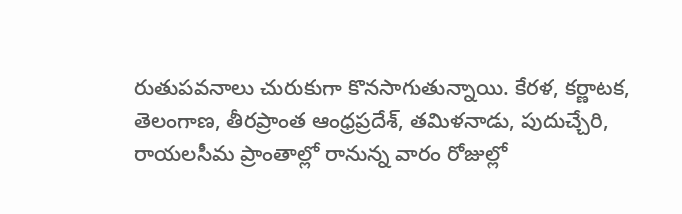రుతుపవనాలు చురుకుగా కొనసాగుతున్నాయి. కేరళ, కర్ణాటక, తెలంగాణ, తీరప్రాంత ఆంధ్రప్రదేశ్, తమిళనాడు, పుదుచ్చేరి, రాయలసీమ ప్రాంతాల్లో రానున్న వారం రోజుల్లో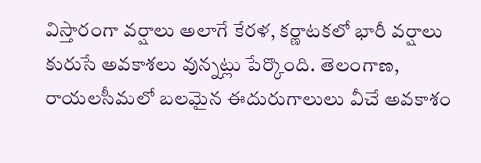విస్తారంగా వర్షాలు అలాగే కేరళ, కర్ణాటకలో భారీ వర్షాలు కురుసే అవకాశలు వున్నట్లు పేర్కొంది. తెలంగాణ, రాయలసీమలో బలమైన ఈదురుగాలులు వీచే అవకాశం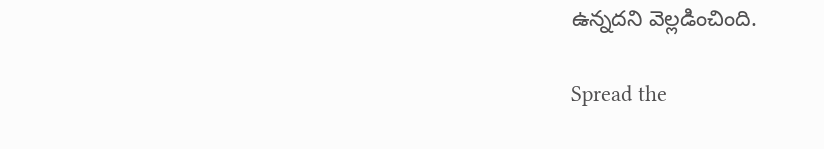ఉన్నదని వెల్లడించింది.

Spread the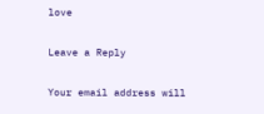love

Leave a Reply

Your email address will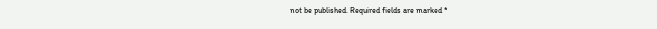not be published. Required fields are marked *